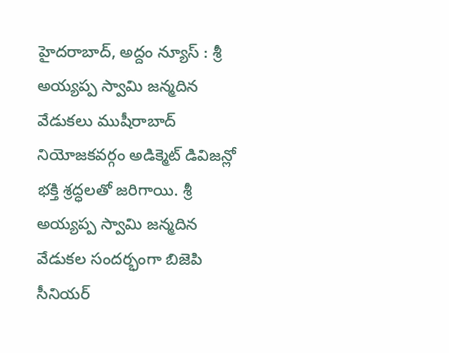హైదరాబాద్, అద్దం న్యూస్ : శ్రీ అయ్యప్ప స్వామి జన్మదిన వేడుకలు ముషీరాబాద్ నియోజకవర్గం అడిక్మెట్ డివిజన్లో భక్తి శ్రద్ధలతో జరిగాయి. శ్రీ అయ్యప్ప స్వామి జన్మదిన వేడుకల సందర్భంగా బిజెపి సీనియర్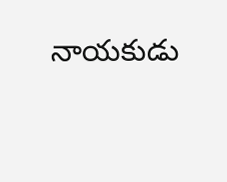నాయకుడు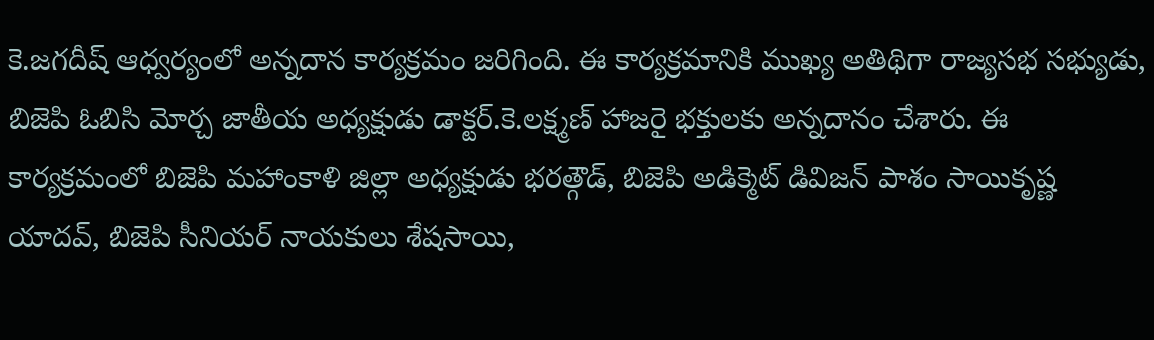కె.జగదీష్ ఆధ్వర్యంలో అన్నదాన కార్యక్రమం జరిగింది. ఈ కార్యక్రమానికి ముఖ్య అతిథిగా రాజ్యసభ సభ్యుడు, బిజెపి ఓబిసి మోర్చ జాతీయ అధ్యక్షుడు డాక్టర్.కె.లక్ష్మణ్ హాజరై భక్తులకు అన్నదానం చేశారు. ఈ కార్యక్రమంలో బిజెపి మహాంకాళి జిల్లా అధ్యక్షుడు భరత్గౌడ్, బిజెపి అడిక్మెట్ డివిజన్ పాశం సాయికృష్ణ యాదవ్, బిజెపి సీనియర్ నాయకులు శేషసాయి,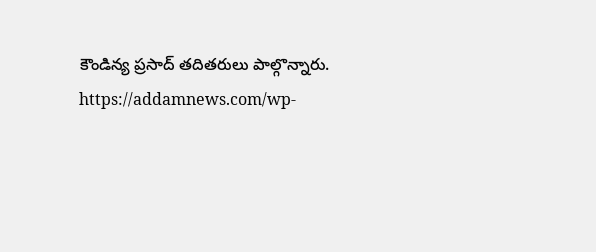కౌండిన్య ప్రసాద్ తదితరులు పాల్గొన్నారు.
https://addamnews.com/wp-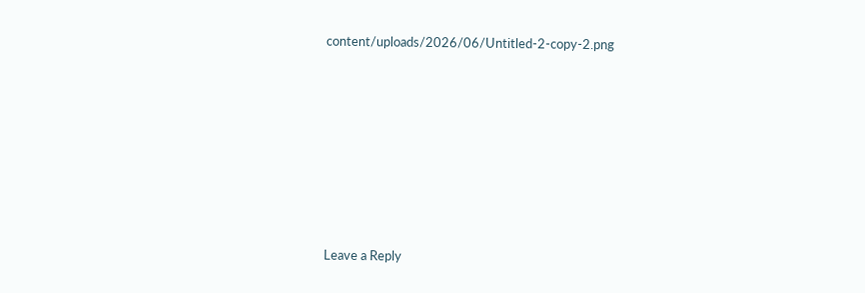content/uploads/2026/06/Untitled-2-copy-2.png














Leave a Reply